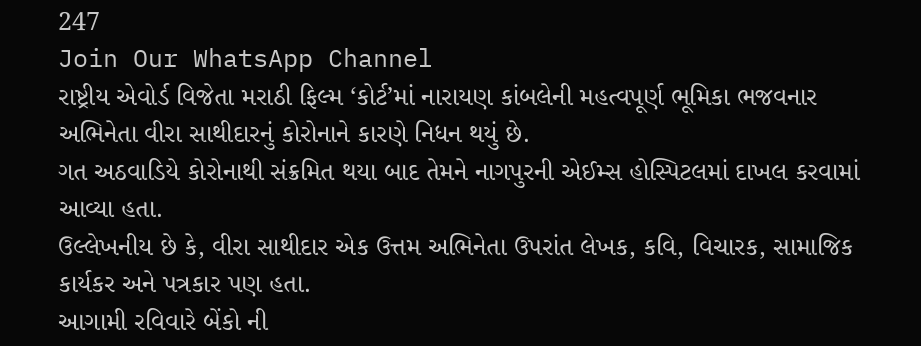247
Join Our WhatsApp Channel
રાષ્ટ્રીય એવોર્ડ વિજેતા મરાઠી ફિલ્મ ‘કોર્ટ’માં નારાયણ કાંબલેની મહત્વપૂર્ણ ભૂમિકા ભજવનાર અભિનેતા વીરા સાથીદારનું કોરોનાને કારણે નિધન થયું છે.
ગત અઠવાડિયે કોરોનાથી સંક્રમિત થયા બાદ તેમને નાગપુરની એઈમ્સ હોસ્પિટલમાં દાખલ કરવામાં આવ્યા હતા.
ઉલ્લેખનીય છે કે, વીરા સાથીદાર એક ઉત્તમ અભિનેતા ઉપરાંત લેખક, કવિ, વિચારક, સામાજિક કાર્યકર અને પત્રકાર પણ હતા.
આગામી રવિવારે બેંકો ની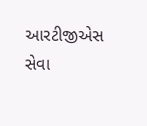આરટીજીએસ સેવા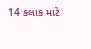14 કલાક માટે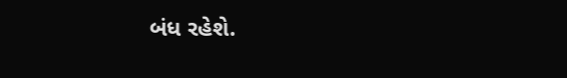બંધ રહેશે.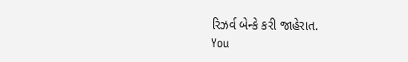રિઝર્વ બેન્કે કરી જાહેરાત.
You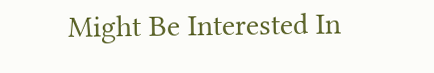Might Be Interested In